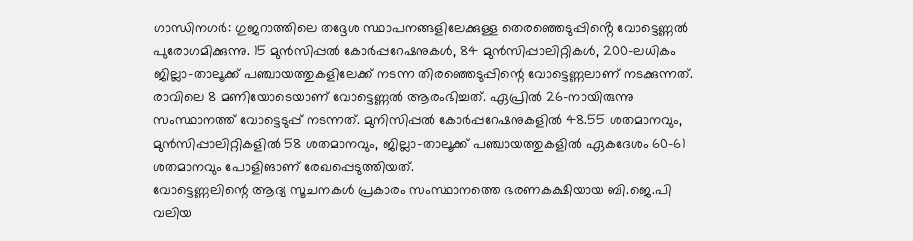ഗാന്ധിനഗർ: ഗുജറാത്തിലെ തദ്ദേശ സ്ഥാപനങ്ങളിലേക്കുള്ള തെരഞ്ഞെടുപ്പിൻ്റെ വോട്ടെണ്ണൽ പുരോഗമിക്കുന്നു. 15 മുൻസിപ്പൽ കോർപ്പറേഷനുകൾ, 84 മുൻസിപ്പാലിറ്റികൾ, 200-ലധികം ജില്ലാ-താലൂക്ക് പഞ്ചായത്തുകളിലേക്ക് നടന്ന തിരഞ്ഞെടുപ്പിന്റെ വോട്ടെണ്ണലാണ് നടക്കുന്നത്. രാവിലെ 8 മണിയോടെയാണ് വോട്ടെണ്ണൽ ആരംഭിച്ചത്. ഏപ്രിൽ 26-നായിരുന്നു സംസ്ഥാനത്ത് വോട്ടെടുപ്പ് നടന്നത്. മുനിസിപ്പൽ കോർപ്പറേഷനുകളിൽ 48.55 ശതമാനവും, മുൻസിപ്പാലിറ്റികളിൽ 58 ശതമാനവും, ജില്ലാ-താലൂക്ക് പഞ്ചായത്തുകളിൽ ഏകദേശം 60-61 ശതമാനവും പോളിങാണ് രേഖപ്പെടുത്തിയത്.
വോട്ടെണ്ണലിന്റെ ആദ്യ സൂചനകൾ പ്രകാരം സംസ്ഥാനത്തെ ഭരണകക്ഷിയായ ബി.ജെ.പി വലിയ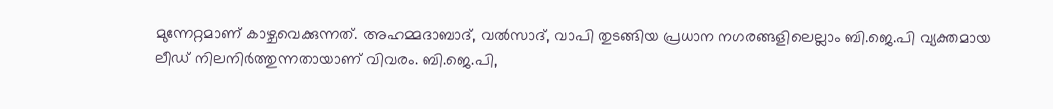മുന്നേറ്റമാണ് കാഴ്ചവെക്കുന്നത്. അഹമ്മദാബാദ്, വൽസാദ്, വാപി തുടങ്ങിയ പ്രധാന നഗരങ്ങളിലെല്ലാം ബി.ജെ.പി വ്യക്തമായ ലീഡ് നിലനിർത്തുന്നതായാണ് വിവരം. ബി.ജെ.പി,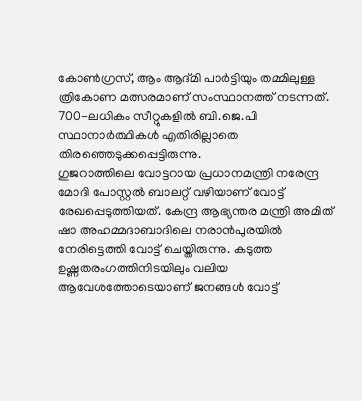കോൺഗ്രസ്, ആം ആദ്മി പാർട്ടിയും തമ്മിലുള്ള ത്രികോണ മത്സരമാണ് സംസ്ഥാനത്ത് നടന്നത്. 700-ലധികം സീറ്റുകളിൽ ബി.ജെ.പി സ്ഥാനാർത്ഥികൾ എതിരില്ലാതെ തിരഞ്ഞെടുക്കപ്പെട്ടിരുന്നു.
ഗുജറാത്തിലെ വോട്ടറായ പ്രധാനമന്ത്രി നരേന്ദ്ര മോദി പോസ്റ്റൽ ബാലറ്റ് വഴിയാണ് വോട്ട് രേഖപ്പെടുത്തിയത്. കേന്ദ്ര ആഭ്യന്തര മന്ത്രി അമിത് ഷാ അഹമ്മദാബാദിലെ നരാൻപുരയിൽ നേരിട്ടെത്തി വോട്ട് ചെയ്തിരുന്നു. കടുത്ത ഉഷ്ണതരംഗത്തിനിടയിലും വലിയ ആവേശത്തോടെയാണ് ജനങ്ങൾ വോട്ട്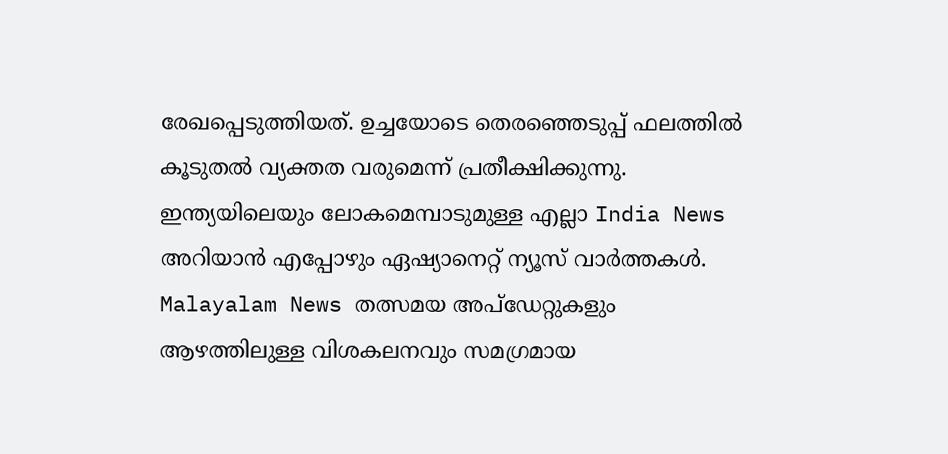രേഖപ്പെടുത്തിയത്. ഉച്ചയോടെ തെരഞ്ഞെടുപ്പ് ഫലത്തിൽ കൂടുതൽ വ്യക്തത വരുമെന്ന് പ്രതീക്ഷിക്കുന്നു.
ഇന്ത്യയിലെയും ലോകമെമ്പാടുമുള്ള എല്ലാ India News അറിയാൻ എപ്പോഴും ഏഷ്യാനെറ്റ് ന്യൂസ് വാർത്തകൾ. Malayalam News തത്സമയ അപ്ഡേറ്റുകളും ആഴത്തിലുള്ള വിശകലനവും സമഗ്രമായ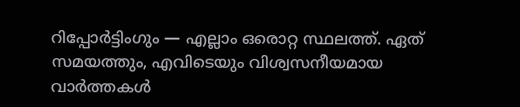റിപ്പോർട്ടിംഗും — എല്ലാം ഒരൊറ്റ സ്ഥലത്ത്. ഏത് സമയത്തും, എവിടെയും വിശ്വസനീയമായ വാർത്തകൾ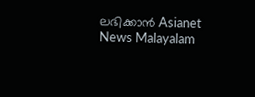ലഭിക്കാൻ Asianet News Malayalam